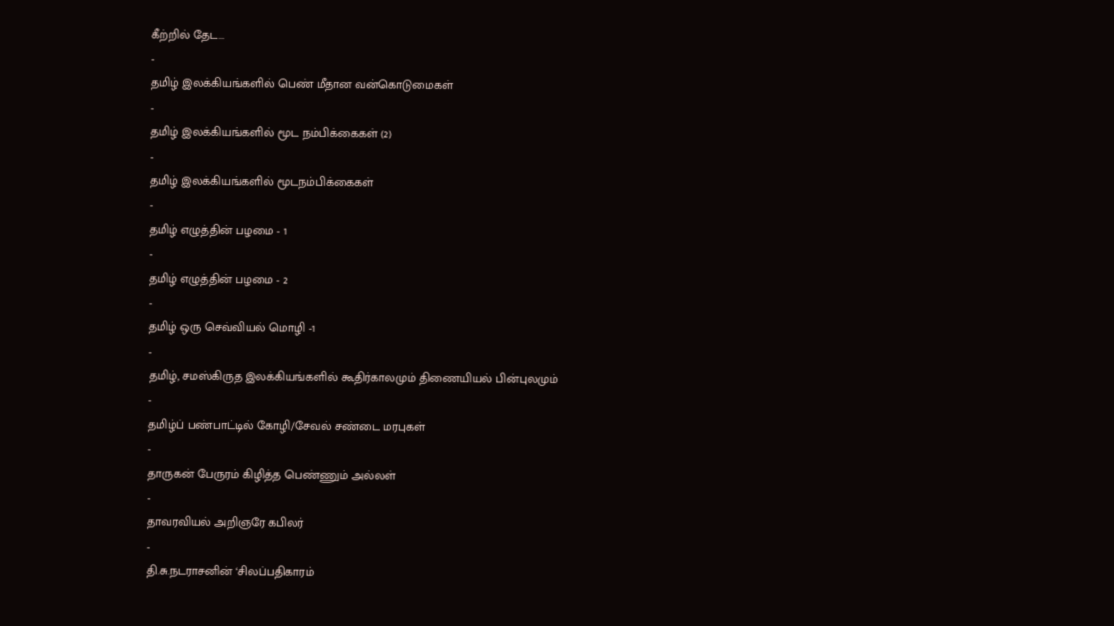கீற்றில் தேட...
-
தமிழ் இலக்கியங்களில் பெண் மீதான வன்கொடுமைகள்
-
தமிழ் இலக்கியங்களில் மூட நம்பிக்கைகள் (2)
-
தமிழ் இலக்கியங்களில் மூடநம்பிக்கைகள்
-
தமிழ் எழுத்தின் பழமை - 1
-
தமிழ் எழுத்தின் பழமை - 2
-
தமிழ் ஒரு செவ்வியல் மொழி -1
-
தமிழ், சமஸ்கிருத இலக்கியங்களில் கூதிர்காலமும் திணையியல் பின்புலமும்
-
தமிழ்ப் பண்பாட்டில் கோழி/சேவல் சண்டை மரபுகள்
-
தாருகன் பேருரம் கிழித்த பெண்ணும் அல்லள்
-
தாவரவியல் அறிஞரே கபிலர்
-
தி.சு.நடராசனின் ‘சிலப்பதிகாரம்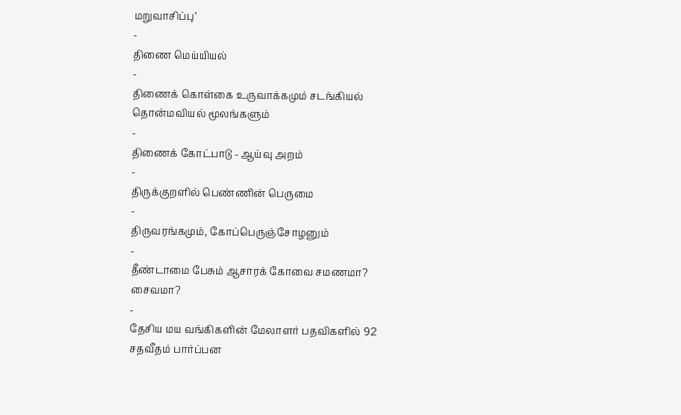மறுவாசிப்பு’
-
திணை மெய்யியல்
-
திணைக் கொள்கை உருவாக்கமும் சடங்கியல் தொன்மவியல் மூலங்களும்
-
திணைக் கோட்பாடு - ஆய்வு அறம்
-
திருக்குறளில் பெண்ணின் பெருமை
-
திருவரங்கமும், கோப்பெருஞ்சோழனும்
-
தீண்டாமை பேசும் ஆசாரக் கோவை சமணமா? சைவமா?
-
தேசிய மய வங்கிகளின் மேலாளர் பதவிகளில் 92 சதவீதம் பார்ப்பன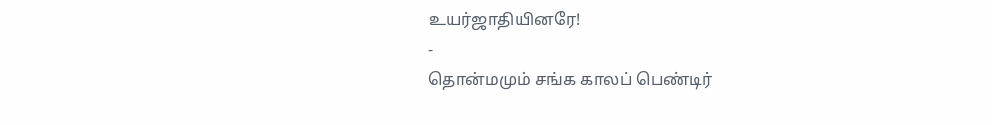உயர்ஜாதியினரே!
-
தொன்மமும் சங்க காலப் பெண்டிர்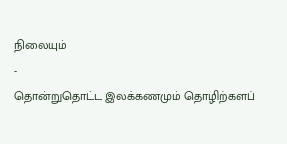நிலையும்
-
தொன்றுதொட்ட இலக்கணமும் தொழிற்களப்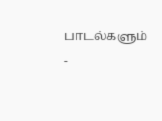பாடல்களும் -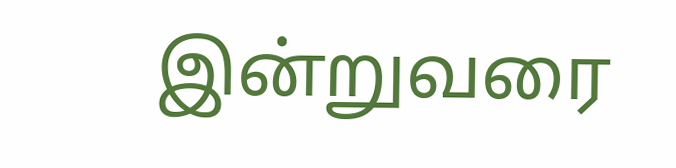இன்றுவரை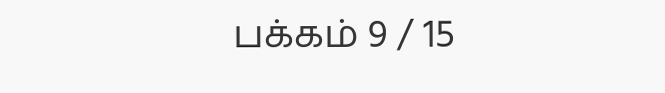பக்கம் 9 / 15